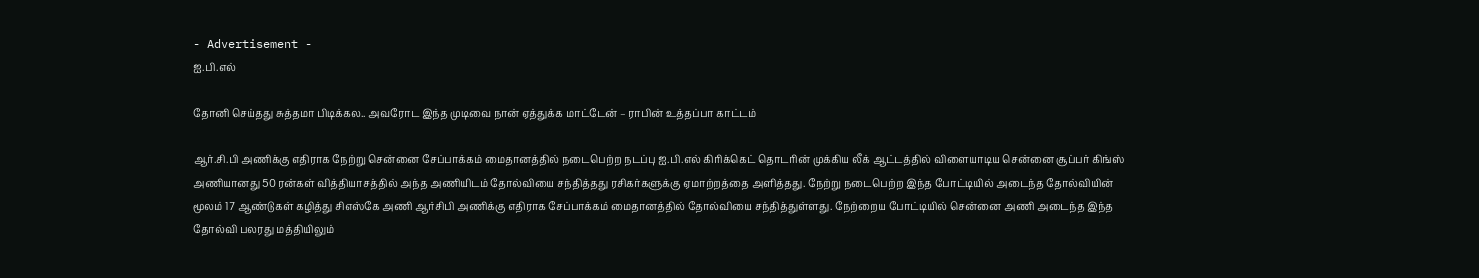- Advertisement -
ஐ.பி.எல்

தோனி செய்தது சுத்தமா பிடிக்கல.. அவரோட இந்த முடிவை நான் ஏத்துக்க மாட்டேன் – ராபின் உத்தப்பா காட்டம்

ஆர்.சி.பி அணிக்கு எதிராக நேற்று சென்னை சேப்பாக்கம் மைதானத்தில் நடைபெற்ற நடப்பு ஐ.பி.எல் கிரிக்கெட் தொடரின் முக்கிய லீக் ஆட்டத்தில் விளையாடிய சென்னை சூப்பர் கிங்ஸ் அணியானது 50 ரன்கள் வித்தியாசத்தில் அந்த அணியிடம் தோல்வியை சந்தித்தது ரசிகர்களுக்கு ஏமாற்றத்தை அளித்தது. நேற்று நடைபெற்ற இந்த போட்டியில் அடைந்த தோல்வியின் மூலம் 17 ஆண்டுகள் கழித்து சிஎஸ்கே அணி ஆர்சிபி அணிக்கு எதிராக சேப்பாக்கம் மைதானத்தில் தோல்வியை சந்தித்துள்ளது. நேற்றைய போட்டியில் சென்னை அணி அடைந்த இந்த தோல்வி பலரது மத்தியிலும்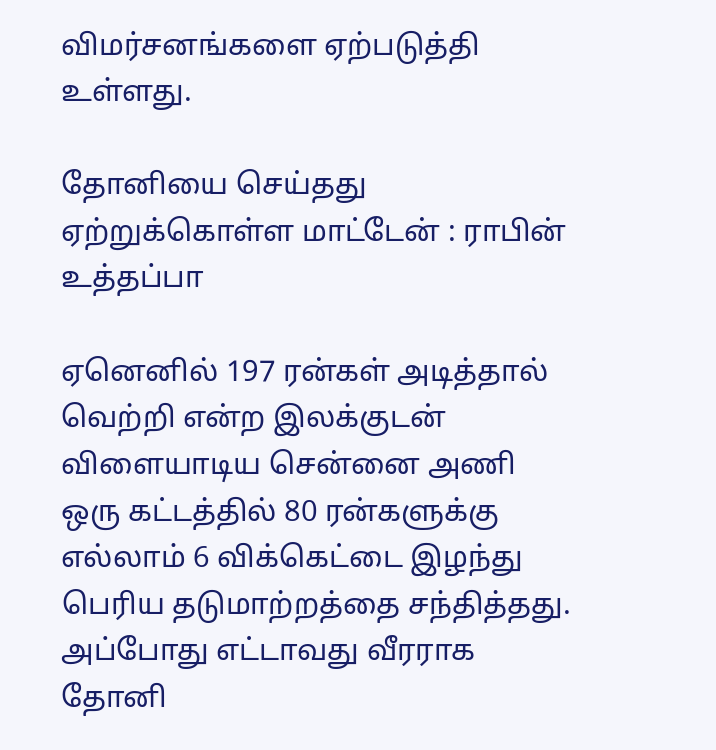விமர்சனங்களை ஏற்படுத்தி உள்ளது.

தோனியை செய்தது ஏற்றுக்கொள்ள மாட்டேன் : ராபின் உத்தப்பா

ஏனெனில் 197 ரன்கள் அடித்தால் வெற்றி என்ற இலக்குடன் விளையாடிய சென்னை அணி ஒரு கட்டத்தில் 80 ரன்களுக்கு எல்லாம் 6 விக்கெட்டை இழந்து பெரிய தடுமாற்றத்தை சந்தித்தது. அப்போது எட்டாவது வீரராக தோனி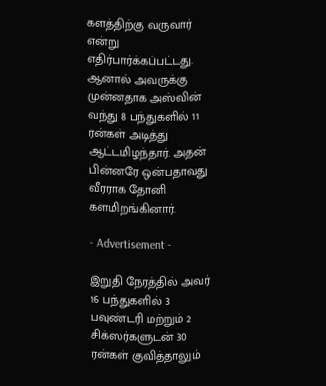களத்திற்கு வருவார் என்று எதிர்பார்க்கப்பட்டது. ஆனால் அவருக்கு முன்னதாக அஸ்வின் வந்து 8 பந்துகளில் 11 ரன்கள் அடித்து ஆட்டமிழந்தார். அதன் பின்னரே ஒன்பதாவது வீரராக தோனி களமிறங்கினார்.

- Advertisement -

இறுதி நேரத்தில் அவர் 16 பந்துகளில் 3 பவுண்டரி மற்றும் 2 சிக்ஸர்களுடன் 30 ரன்கள் குவித்தாலும்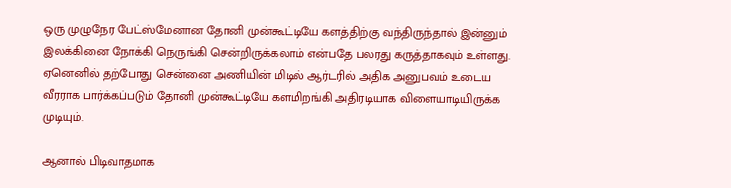ஒரு முழுநேர பேட்ஸ்மேனான தோனி முன்கூட்டியே களத்திற்கு வந்திருந்தால் இன்னும் இலக்கினை நோக்கி நெருங்கி சென்றிருக்கலாம் என்பதே பலரது கருத்தாகவும் உள்ளது. ஏனெனில் தற்போது சென்னை அணியின் மிடில் ஆர்டரில் அதிக அனுபவம் உடைய வீரராக பார்க்கப்படும் தோனி முன்கூட்டியே களமிறங்கி அதிரடியாக விளையாடியிருக்க முடியும்.

ஆனால் பிடிவாதமாக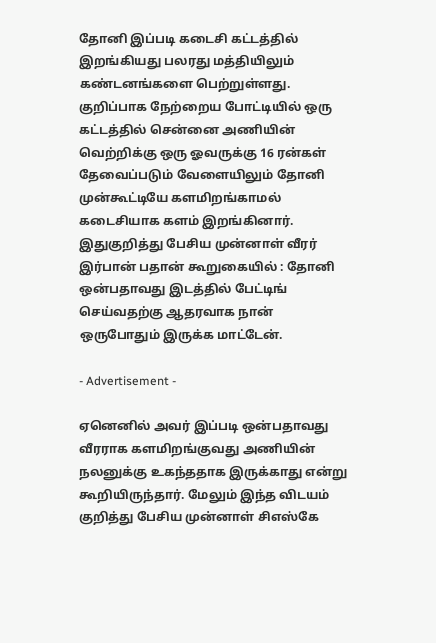தோனி இப்படி கடைசி கட்டத்தில் இறங்கியது பலரது மத்தியிலும் கண்டனங்களை பெற்றுள்ளது. குறிப்பாக நேற்றைய போட்டியில் ஒரு கட்டத்தில் சென்னை அணியின் வெற்றிக்கு ஒரு ஓவருக்கு 16 ரன்கள் தேவைப்படும் வேளையிலும் தோனி முன்கூட்டியே களமிறங்காமல் கடைசியாக களம் இறங்கினார். இதுகுறித்து பேசிய முன்னாள் வீரர் இர்பான் பதான் கூறுகையில் : தோனி ஒன்பதாவது இடத்தில் பேட்டிங் செய்வதற்கு ஆதரவாக நான் ஒருபோதும் இருக்க மாட்டேன்.

- Advertisement -

ஏனெனில் அவர் இப்படி ஒன்பதாவது வீரராக களமிறங்குவது அணியின் நலனுக்கு உகந்ததாக இருக்காது என்று கூறியிருந்தார். மேலும் இந்த விடயம் குறித்து பேசிய முன்னாள் சிஎஸ்கே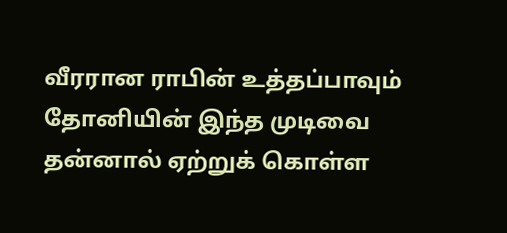வீரரான ராபின் உத்தப்பாவும் தோனியின் இந்த முடிவை தன்னால் ஏற்றுக் கொள்ள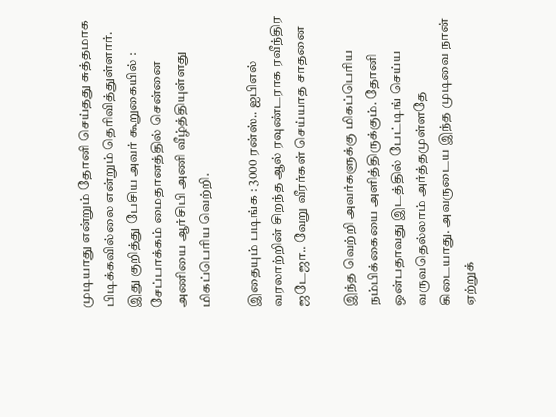முடியாது என்றும் தோனி செய்தது சுத்தமாக பிடிக்கவில்லை என்றும் தெரிவித்துள்ளார். இது குறித்து பேசிய அவர் கூறுகையில் : சேப்பாக்கம் மைதானத்தில் சென்னை அணியை ஆர்சிபி அணி வீழ்த்தியுள்ளது மிகப்பெரிய வெற்றி.

இதையும் படிங்க : 3000 ரன்ஸ்.. ஐபிஎல் வரலாற்றின் சிறந்த ஆல் ரவுண்டராக ரவீந்திர ஜடேஜா.. வேறு வீரர்கள் செய்யாத சாதனை

இந்த வெற்றி அவர்களுக்கு மிகப்பெரிய நம்பிக்கையை அளித்திருக்கும். தோனி ஒன்பதாவது இடத்தில் பேட்டிங் செய்ய வருவதெல்லாம் அர்த்தமுள்ளதே கிடையாது. அவருடைய இந்த முடிவை நான் ஏற்றுக்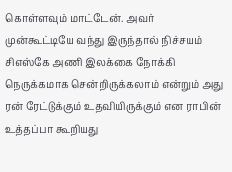கொள்ளவும் மாட்டேன். அவர் முன்கூட்டியே வந்து இருந்தால் நிச்சயம் சிஎஸ்கே அணி இலக்கை நோக்கி நெருக்கமாக சென்றிருக்கலாம் என்றும் அது ரன் ரேட்டுக்கும் உதவியிருக்கும் என ராபின் உத்தப்பா கூறியது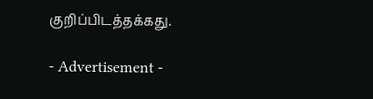குறிப்பிடத்தக்கது.

- Advertisement -